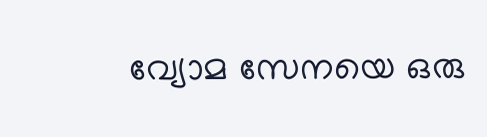വ്യോമ സേനയെ ഒരു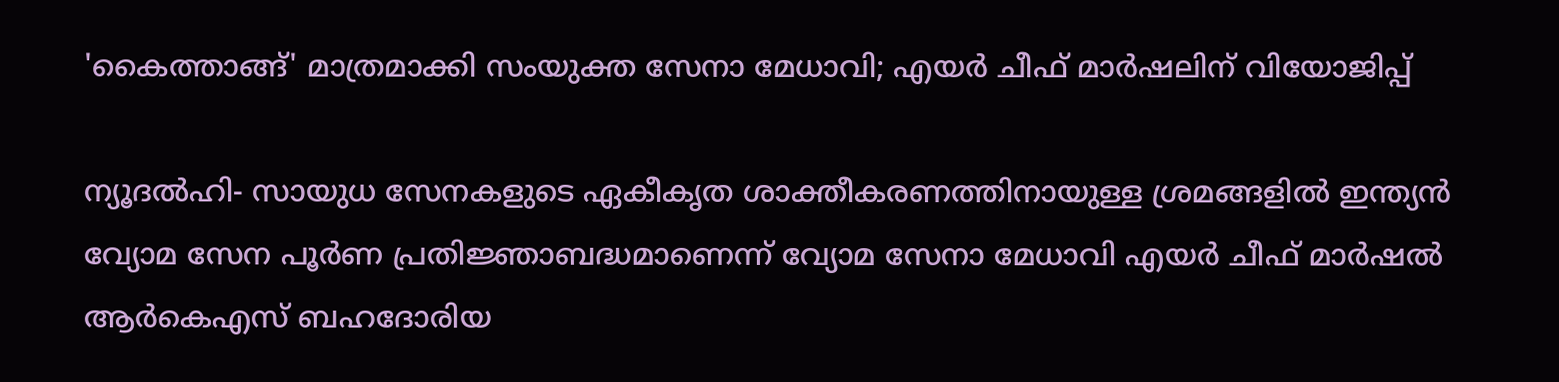'കൈത്താങ്ങ്' മാത്രമാക്കി സംയുക്ത സേനാ മേധാവി; എയര്‍ ചീഫ് മാര്‍ഷലിന് വിയോജിപ്പ്

ന്യൂദല്‍ഹി- സായുധ സേനകളുടെ ഏകീകൃത ശാക്തീകരണത്തിനായുള്ള ശ്രമങ്ങളില്‍ ഇന്ത്യന്‍ വ്യോമ സേന പൂര്‍ണ പ്രതിജ്ഞാബദ്ധമാണെന്ന് വ്യോമ സേനാ മേധാവി എയര്‍ ചീഫ് മാര്‍ഷല്‍ ആര്‍കെഎസ് ബഹദോരിയ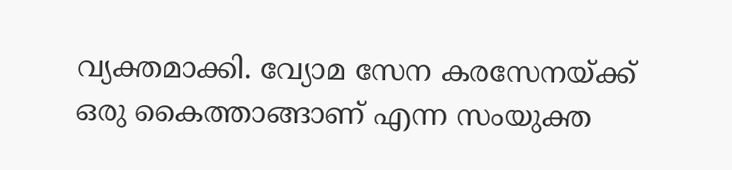വ്യക്തമാക്കി. വ്യോമ സേന കരസേനയ്ക്ക് ഒരു കൈത്താങ്ങാണ് എന്ന സംയുക്ത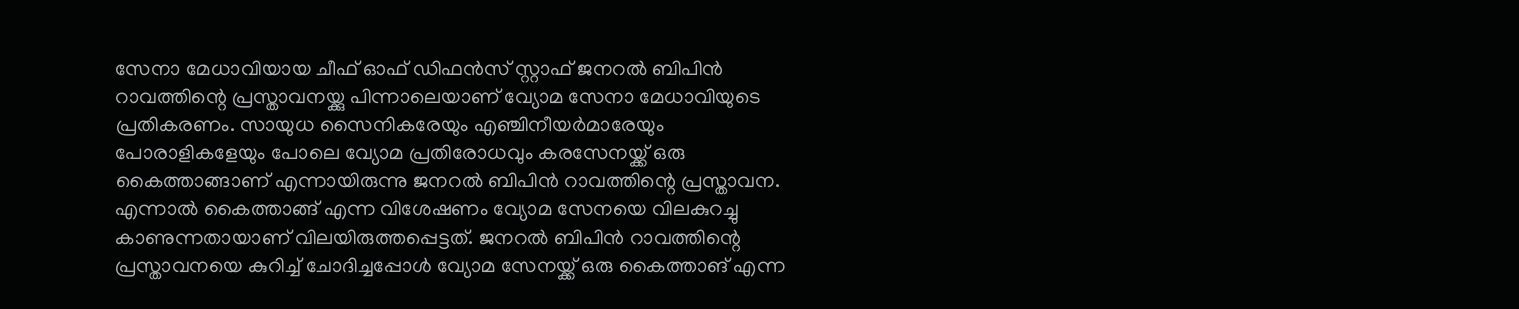സേനാ മേധാവിയായ ചീഫ് ഓഫ് ഡിഫന്‍സ് സ്റ്റാഫ് ജനറല്‍ ബിപിന്‍ റാവത്തിന്റെ പ്രസ്താവനയ്ക്കു പിന്നാലെയാണ് വ്യോമ സേനാ മേധാവിയുടെ പ്രതികരണം. സായുധ സൈനികരേയും എഞ്ചിനീയര്‍മാരേയും പോരാളികളേയും പോലെ വ്യോമ പ്രതിരോധവും കരസേനയ്ക്ക് ഒരു കൈത്താങ്ങാണ് എന്നായിരുന്നു ജനറല്‍ ബിപിന്‍ റാവത്തിന്റെ പ്രസ്താവന. എന്നാല്‍ കൈത്താങ്ങ് എന്ന വിശേഷണം വ്യോമ സേനയെ വിലകുറച്ചു കാണുന്നതായാണ് വിലയിരുത്തപ്പെട്ടത്. ജനറല്‍ ബിപിന്‍ റാവത്തിന്റെ പ്രസ്താവനയെ കുറിച്ച് ചോദിച്ചപ്പോള്‍ വ്യോമ സേനയ്ക്ക് ഒരു കൈത്താങ് എന്ന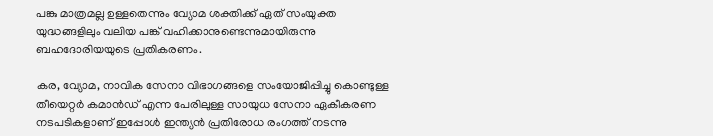പങ്കു മാത്രമല്ല ഉള്ളതെന്നും വ്യോമ ശക്തിക്ക് ഏത് സംയുക്ത യുദ്ധങ്ങളിലും വലിയ പങ്ക് വഹിക്കാനുണ്ടെന്നുമായിരുന്നു ബഹദോരിയയുടെ പ്രതികരണം.

കര, വ്യോമ, നാവിക സേനാ വിഭാഗങ്ങളെ സംയോജിപ്പിച്ചു കൊണ്ടുള്ള തീയെറ്റര്‍ കമാന്‍ഡ് എന്ന പേരിലുള്ള സായുധ സേനാ ഏകീകരണ നടപടികളാണ് ഇപ്പോള്‍ ഇന്ത്യന്‍ പ്രതിരോധ രംഗത്ത് നടന്നു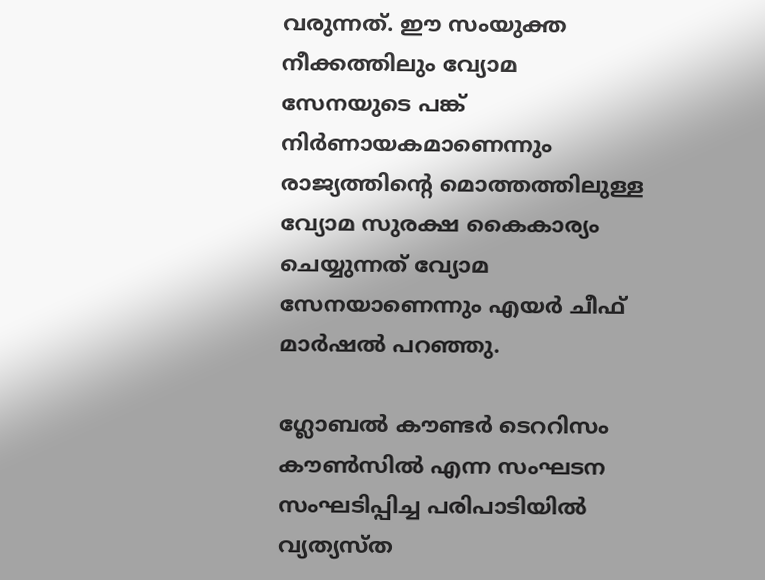വരുന്നത്. ഈ സംയുക്ത നീക്കത്തിലും വ്യോമ സേനയുടെ പങ്ക് നിര്‍ണായകമാണെന്നും രാജ്യത്തിന്റെ മൊത്തത്തിലുള്ള വ്യോമ സുരക്ഷ കൈകാര്യം ചെയ്യുന്നത് വ്യോമ സേനയാണെന്നും എയര്‍ ചീഫ് മാര്‍ഷല്‍ പറഞ്ഞു.

ഗ്ലോബല്‍ കൗണ്ടര്‍ ടെററിസം കൗണ്‍സില്‍ എന്ന സംഘടന സംഘടിപ്പിച്ച പരിപാടിയില്‍ വ്യത്യസ്ത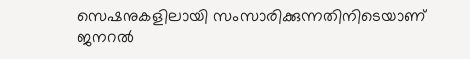സെഷനുകളിലായി സംസാരിക്കുന്നതിനിടെയാണ് ജനറല്‍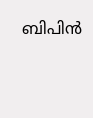ബിപിന്‍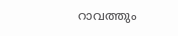റാവത്തും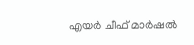എയര്‍ ചീഫ് മാര്‍ഷല്‍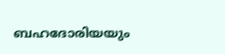ബഹദോരിയയും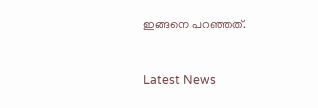ഇങ്ങനെ പറഞ്ഞത്.


Latest News